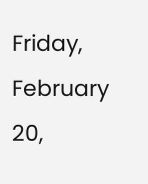Friday, February 20,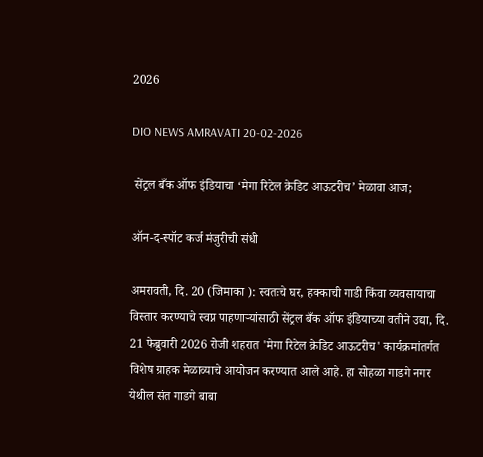2026

DIO NEWS AMRAVATI 20-02-2026

 सेंट्रल बँक ऑफ इंडियाचा ‘मेगा रिटेल क्रेडिट आऊटरीच’ मेळावा आज;

ऑन-द-स्पॉट कर्ज मंजुरीची संधी

अमरावती, दि. 20 (जिमाका ): स्वतःचे घर, हक्काची गाडी किंवा व्यवसायाचा विस्तार करण्याचे स्वप्न पाहणाऱ्यांसाठी सेंट्रल बँक ऑफ इंडियाच्या वतीने उद्या, दि. 21 फेब्रुवारी 2026 रोजी शहरात 'मेगा रिटेल क्रेडिट आऊटरीच' कार्यक्रमांतर्गत विशेष ग्राहक मेळाव्याचे आयोजन करण्यात आले आहे. हा सोहळा गाडगे नगर येथील संत गाडगे बाबा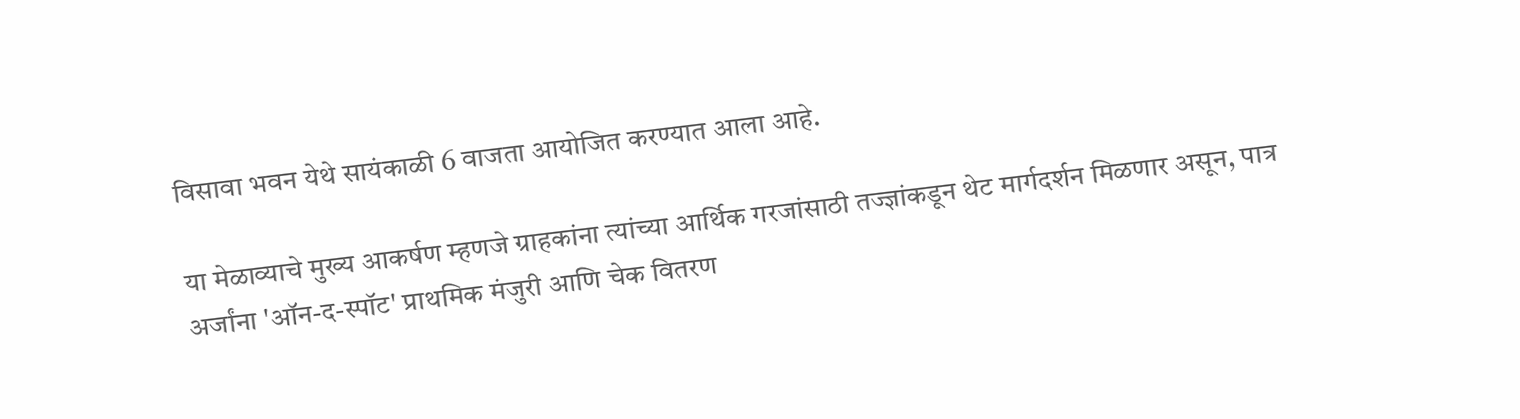विसावा भवन येथे सायंकाळी 6 वाजता आयोजित करण्यात आला आहे.

या मेळाव्याचे मुख्य आकर्षण म्हणजे ग्राहकांना त्यांच्या आर्थिक गरजांसाठी तज्ज्ञांकडून थेट मार्गदर्शन मिळणार असून, पात्र अर्जांना 'ऑन-द-स्पॉट' प्राथमिक मंजुरी आणि चेक वितरण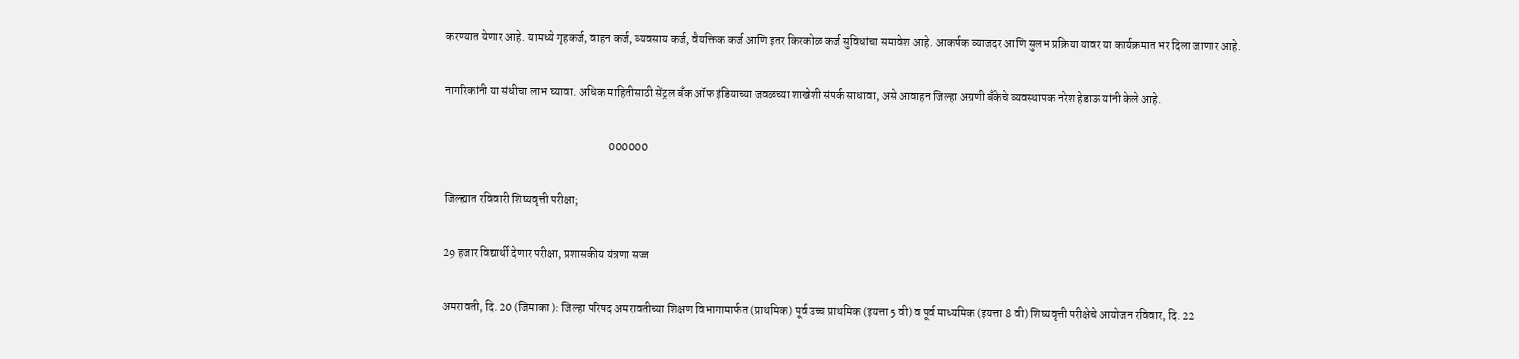करण्यात येणार आहे. यामध्ये गृहकर्ज, वाहन कर्ज, व्यवसाय कर्ज, वैयक्तिक कर्ज आणि इतर किरकोळ कर्ज सुविधांचा समावेश आहे. आकर्षक व्याजदर आणि सुलभ प्रक्रिया यावर या कार्यक्रमात भर दिला जाणार आहे.

नागरिकांनी या संधीचा लाभ घ्यावा. अधिक माहितीसाठी सेंट्रल बँक ऑफ इंडियाच्या जवळच्या शाखेशी संपर्क साधावा, असे आवाहन जिल्हा अग्रणी बँकेचे व्यवस्थापक नरेश हेडाऊ यांनी केले आहे.

                                                                       000000

जिल्ह्यात रविवारी शिष्यवृत्ती परीक्षा;

29 हजार विद्यार्थी देणार परीक्षा, प्रशासकीय यंत्रणा सज्ज

अमरावती, दि. 20 (जिमाका ): जिल्हा परिषद अमरावतीच्या शिक्षण विभागामार्फत (प्राथमिक) पूर्व उच्च प्राथमिक (इयत्ता 5 वी) व पूर्व माध्यमिक (इयत्ता 8 वी) शिष्यवृत्ती परीक्षेचे आयोजन रविवार, दि. 22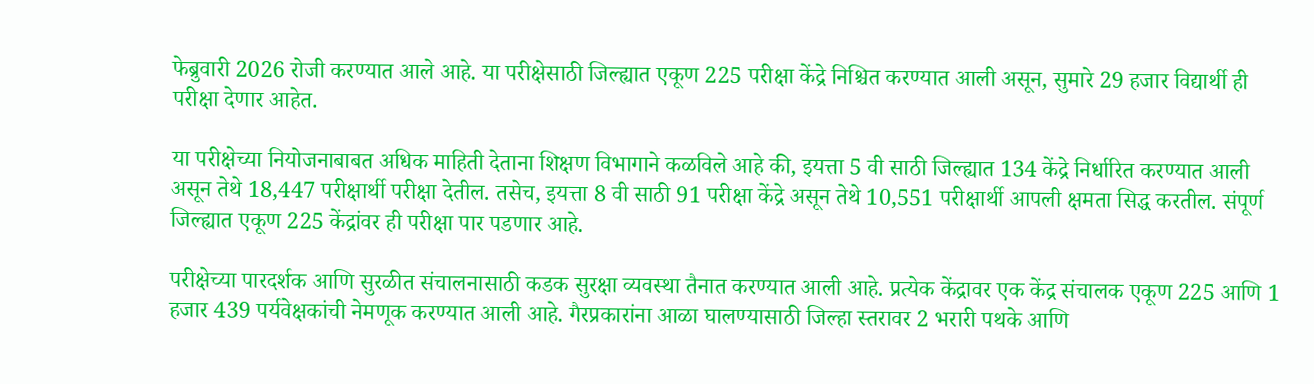फेब्रुवारी 2026 रोजी करण्यात आले आहे. या परीक्षेसाठी जिल्ह्यात एकूण 225 परीक्षा केंद्रे निश्चित करण्यात आली असून, सुमारे 29 हजार विद्यार्थी ही परीक्षा देणार आहेत.

या परीक्षेच्या नियोजनाबाबत अधिक माहिती देताना शिक्षण विभागाने कळविले आहे की, इयत्ता 5 वी साठी जिल्ह्यात 134 केंद्रे निर्धारित करण्यात आली असून तेथे 18,447 परीक्षार्थी परीक्षा देतील. तसेच, इयत्ता 8 वी साठी 91 परीक्षा केंद्रे असून तेथे 10,551 परीक्षार्थी आपली क्षमता सिद्ध करतील. संपूर्ण जिल्ह्यात एकूण 225 केंद्रांवर ही परीक्षा पार पडणार आहे.

परीक्षेच्या पारदर्शक आणि सुरळीत संचालनासाठी कडक सुरक्षा व्यवस्था तैनात करण्यात आली आहे. प्रत्येक केंद्रावर एक केंद्र संचालक एकूण 225 आणि 1 हजार 439 पर्यवेक्षकांची नेमणूक करण्यात आली आहे. गैरप्रकारांना आळा घालण्यासाठी जिल्हा स्तरावर 2 भरारी पथके आणि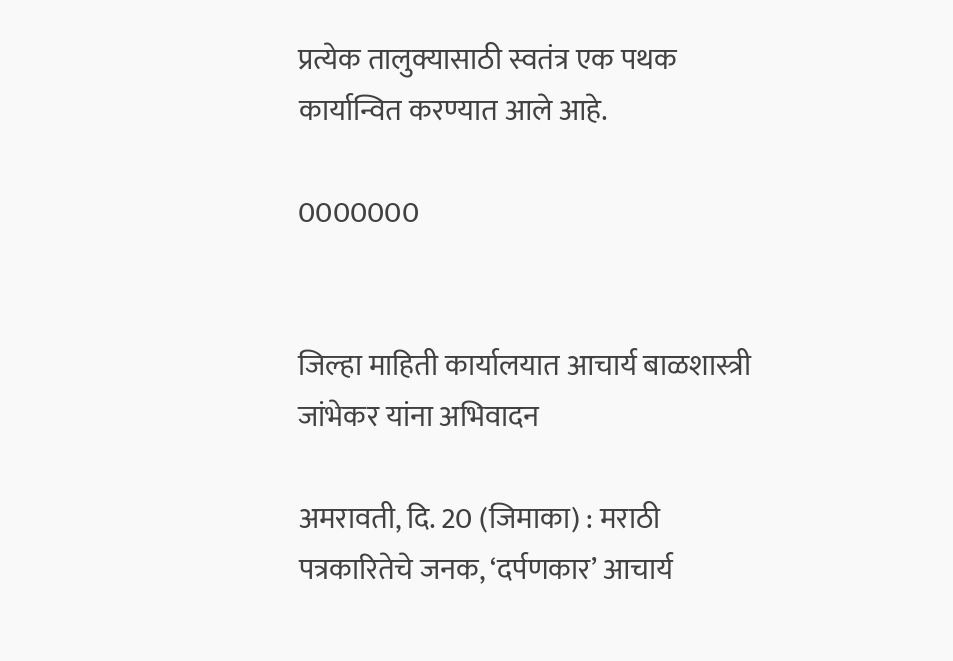प्रत्येक तालुक्यासाठी स्वतंत्र एक पथक कार्यान्वित करण्यात आले आहे.

0000000


जिल्हा माहिती कार्यालयात आचार्य बाळशास्त्री जांभेकर यांना अभिवादन

अमरावती, दि. 20 (जिमाका) : मराठी पत्रकारितेचे जनक, ‘दर्पणकार’ आचार्य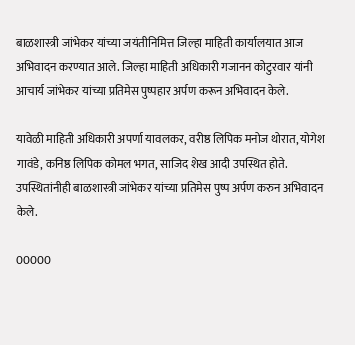बाळशास्त्री जांभेकर यांच्या जयंतीनिमित्त जिल्हा माहिती कार्यालयात आज अभिवादन करण्यात आले. जिल्हा माहिती अधिकारी गजानन कोटुरवार यांनी आचार्य जांभेकर यांच्या प्रतिमेस पुष्पहार अर्पण करून अभिवादन केले.

यावेळी माहिती अधिकारी अपर्णा यावलकर, वरीष्ठ लिपिक मनोज थोरात, योगेश गावंडे, कनिष्ठ लिपिक कोमल भगत, साजिद शेख आदी उपस्थित होते. उपस्थितांनीही बाळशास्त्री जांभेकर यांच्या प्रतिमेस पुष्प अर्पण करुन अभिवादन केले.

00000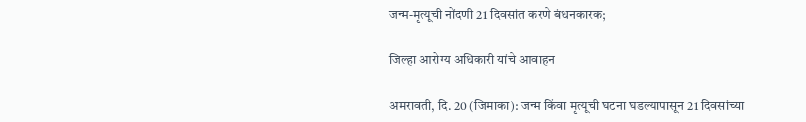जन्म-मृत्यूची नोंदणी 21 दिवसांत करणे बंधनकारक;

जिल्हा आरोग्य अधिकारी यांचे आवाहन

अमरावती, दि. 20 (जिमाका): जन्म किंवा मृत्यूची घटना घडल्यापासून 21 दिवसांच्या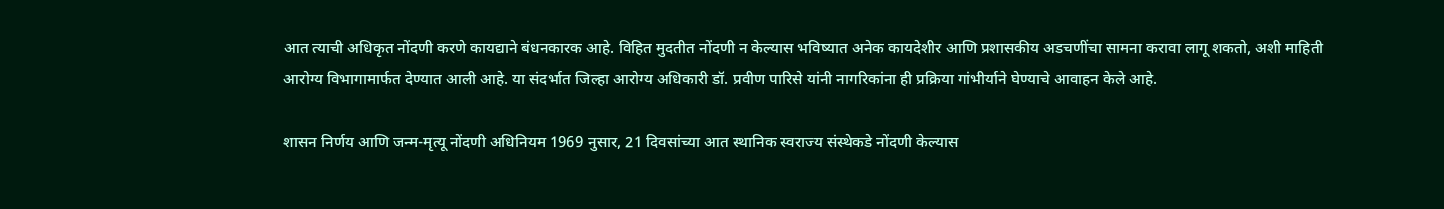आत त्याची अधिकृत नोंदणी करणे कायद्याने बंधनकारक आहे. विहित मुदतीत नोंदणी न केल्यास भविष्यात अनेक कायदेशीर आणि प्रशासकीय अडचणींचा सामना करावा लागू शकतो, अशी माहिती आरोग्य विभागामार्फत देण्यात आली आहे. या संदर्भात जिल्हा आरोग्य अधिकारी डॉ. प्रवीण पारिसे यांनी नागरिकांना ही प्रक्रिया गांभीर्याने घेण्याचे आवाहन केले आहे.

शासन निर्णय आणि जन्म-मृत्यू नोंदणी अधिनियम 1969 नुसार, 21 दिवसांच्या आत स्थानिक स्वराज्य संस्थेकडे नोंदणी केल्यास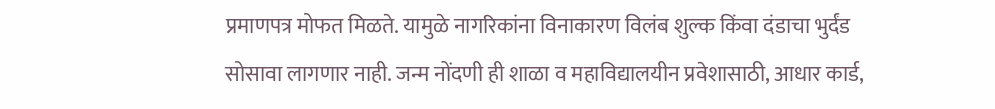प्रमाणपत्र मोफत मिळते. यामुळे नागरिकांना विनाकारण विलंब शुल्क किंवा दंडाचा भुर्दंड सोसावा लागणार नाही. जन्म नोंदणी ही शाळा व महाविद्यालयीन प्रवेशासाठी, आधार कार्ड,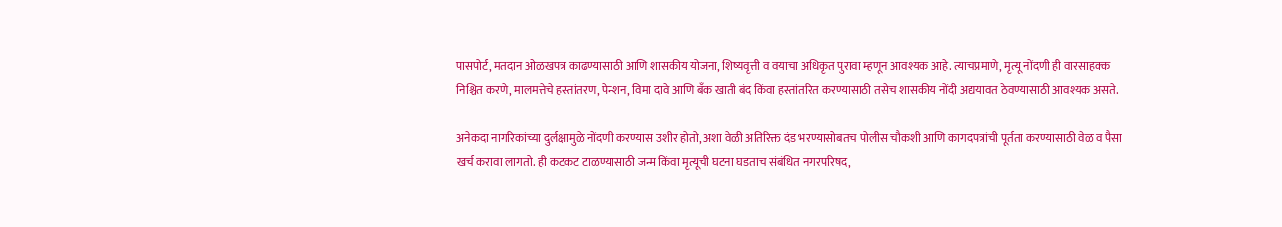पासपोर्ट, मतदान ओळखपत्र काढण्यासाठी आणि शासकीय योजना, शिष्यवृत्ती व वयाचा अधिकृत पुरावा म्हणून आवश्यक आहे. त्याचप्रमाणे, मृत्यू नोंदणी ही वारसाहक्क निश्चित करणे, मालमत्तेचे हस्तांतरण, पेन्शन, विमा दावे आणि बँक खाती बंद किंवा हस्तांतरित करण्यासाठी तसेच शासकीय नोंदी अद्ययावत ठेवण्यासाठी आवश्यक असते.

अनेकदा नागरिकांच्या दुर्लक्षामुळे नोंदणी करण्यास उशीर होतो, अशा वेळी अतिरिक्त दंड भरण्यासोबतच पोलीस चौकशी आणि कागदपत्रांची पूर्तता करण्यासाठी वेळ व पैसा खर्च करावा लागतो. ही कटकट टाळण्यासाठी जन्म किंवा मृत्यूची घटना घडताच संबंधित नगरपरिषद,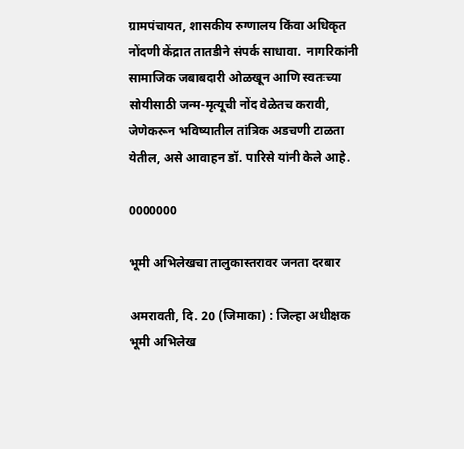ग्रामपंचायत, शासकीय रुग्णालय किंवा अधिकृत नोंदणी केंद्रात तातडीने संपर्क साधावा.  नागरिकांनी सामाजिक जबाबदारी ओळखून आणि स्वतःच्या सोयीसाठी जन्म-मृत्यूची नोंद वेळेतच करावी, जेणेकरून भविष्यातील तांत्रिक अडचणी टाळता येतील, असे आवाहन डॉ. पारिसे यांनी केले आहे.

0000000

भूमी अभिलेखचा तालुकास्तरावर जनता दरबार

अमरावती, दि. 20 (जिमाका) : जिल्हा अधीक्षक भूमी अभिलेख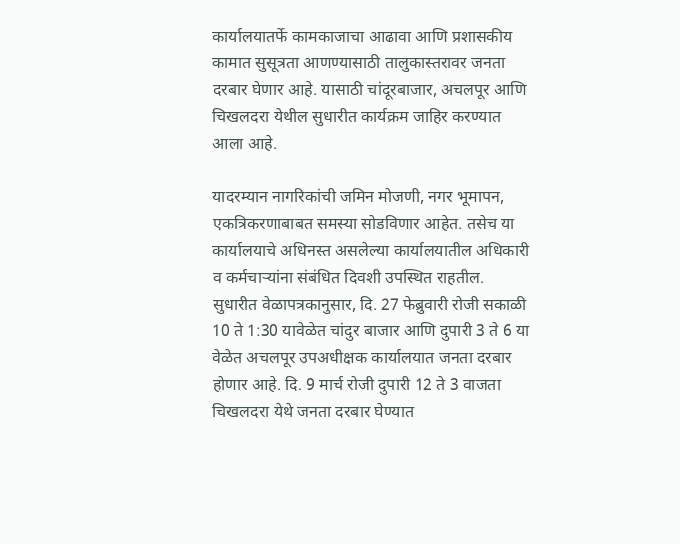कार्यालयातर्फे कामकाजाचा आढावा आणि प्रशासकीय कामात सुसूत्रता आणण्यासाठी तालुकास्तरावर जनता दरबार घेणार आहे. यासाठी चांदूरबाजार, अचलपूर आणि चिखलदरा येथील सुधारीत कार्यक्रम जाहिर करण्यात आला आहे.

यादरम्यान नागरिकांची जमिन मोजणी, नगर भूमापन, एकत्रिकरणाबाबत समस्या सोडविणार आहेत. तसेच या  कार्यालयाचे अधिनस्त असलेल्या कार्यालयातील अधिकारी व कर्मचाऱ्यांना संबंधित दिवशी उपस्थित राहतील. सुधारीत वेळापत्रकानुसार, दि. 27 फेब्रुवारी रोजी सकाळी 10 ते 1:30 यावेळेत चांदुर बाजार आणि दुपारी 3 ते 6 या वेळेत अचलपूर उपअधीक्षक कार्यालयात जनता दरबार होणार आहे. दि. 9 मार्च रोजी दुपारी 12 ते 3 वाजता चिखलदरा येथे जनता दरबार घेण्यात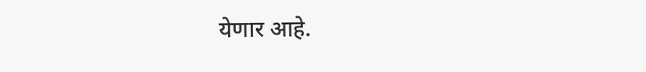येणार आहे.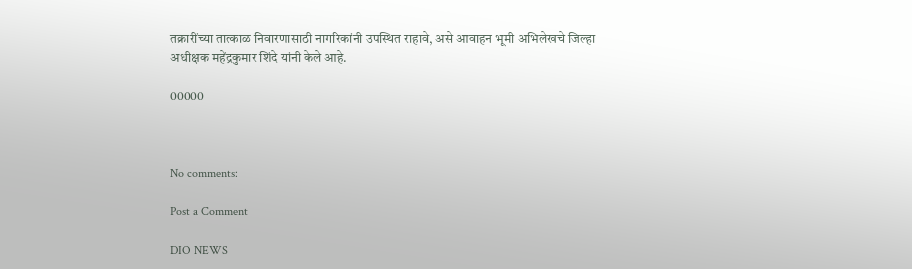तक्रारींच्या तात्काळ निवारणासाठी नागरिकांनी उपस्थित राहावे, असे आवाहन भूमी अभिलेखचे जिल्हा अधीक्षक महेंद्रकुमार शिंदे यांनी केले आहे.

00000



No comments:

Post a Comment

DIO NEWS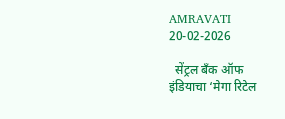AMRAVATI 20-02-2026

  सेंट्रल बँक ऑफ इंडियाचा ‘मेगा रिटेल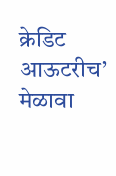क्रेडिट आऊटरीच’ मेळावा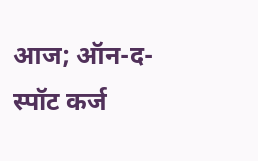आज; ऑन-द-स्पॉट कर्ज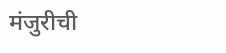मंजुरीची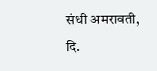संधी अमरावती, दि.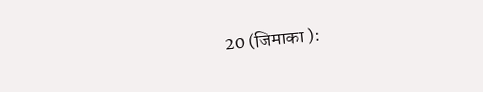20 (जिमाका ):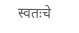स्वतःचे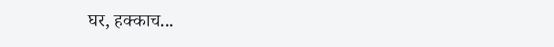घर, हक्काच...